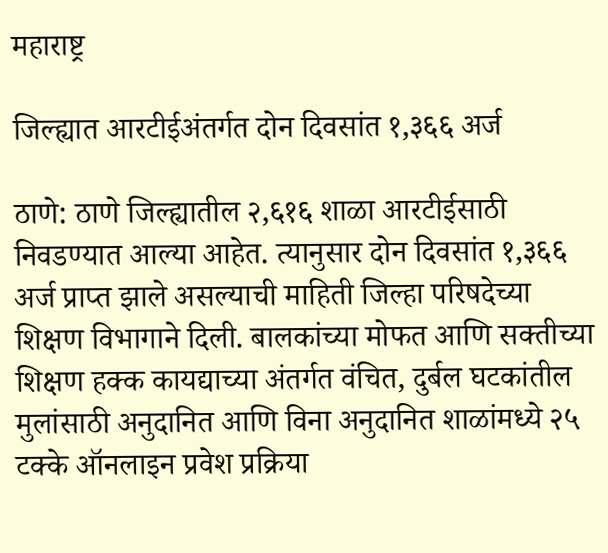महाराष्ट्र

जिल्ह्यात आरटीईअंतर्गत दोन दिवसांत १,३६६ अर्ज

ठाणे: ठाणे जिल्ह्यातील २,६१६ शाळा आरटीईसाठी निवडण्यात आल्या आहेत. त्यानुसार दोन दिवसांत १,३६६ अर्ज प्राप्त झाले असल्याची माहिती जिल्हा परिषदेच्या शिक्षण विभागाने दिली. बालकांच्या मोफत आणि सक्तीच्या शिक्षण हक्क कायद्याच्या अंतर्गत वंचित, दुर्बल घटकांतील मुलांसाठी अनुदानित आणि विना अनुदानित शाळांमध्ये २५ टक्के ऑनलाइन प्रवेश प्रक्रिया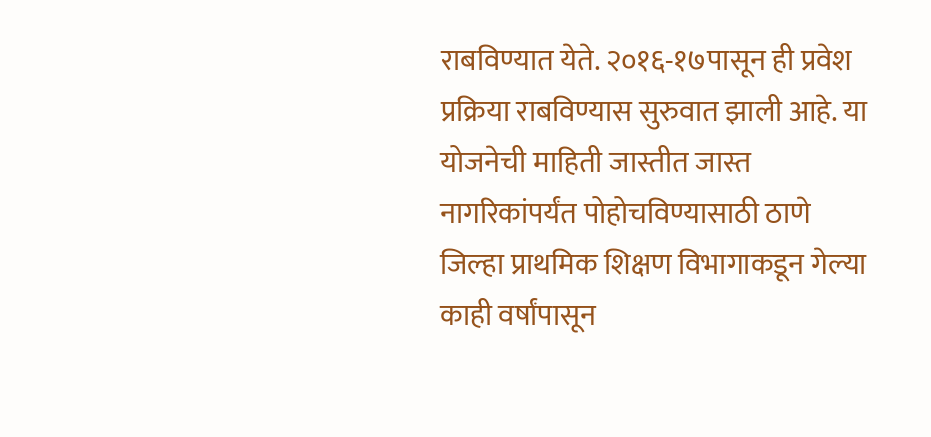राबविण्यात येते. २०१६-१७पासून ही प्रवेश प्रक्रिया राबविण्यास सुरुवात झाली आहे. या योजनेची माहिती जास्तीत जास्त नागरिकांपर्यंत पोहोचविण्यासाठी ठाणे जिल्हा प्राथमिक शिक्षण विभागाकडून गेल्या काही वर्षांपासून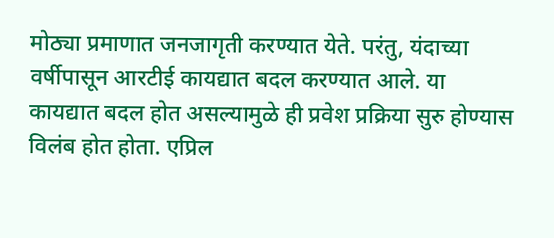मोठ्या प्रमाणात जनजागृती करण्यात येते. परंतु, यंदाच्या वर्षीपासून आरटीई कायद्यात बदल करण्यात आले. या कायद्यात बदल होत असल्यामुळे ही प्रवेश प्रक्रिया सुरु होण्यास विलंब होत होता. एप्रिल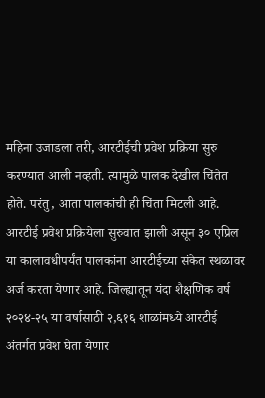महिना उजाडला तरी, आरटीईची प्रवेश प्रक्रिया सुरु करण्यात आली नव्हती. त्यामुळे पालक देखील चिंतेत होते. परंतु, आता पालकांची ही चिंता मिटली आहे. आरटीई प्रवेश प्रक्रियेला सुरुवात झाली असून ३० एप्रिल या कालावधीपर्यंत पालकांना आरटीईच्या संकेत स्थळावर अर्ज करता येणार आहे. जिल्ह्यातून यंदा शैक्षणिक वर्ष २०२४-२५ या वर्षासाठी २,६१६ शाळांमध्ये आरटीई अंतर्गत प्रवेश घेता येणार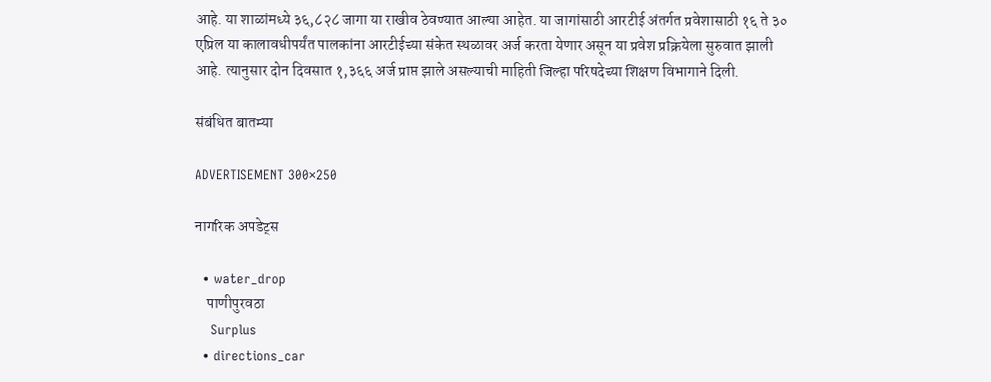आहे. या शाळांमध्ये ३६,८२८ जागा या राखीव ठेवण्यात आल्या आहेत. या जागांसाठी आरटीई अंतर्गत प्रवेशासाठी १६ ते ३० एप्रिल या कालावधीपर्यंत पालकांना आरटीईच्या संकेत स्थळावर अर्ज करता येणार असून या प्रवेश प्रक्रियेला सुरुवात झाली आहे. त्यानुसार दोन दिवसात १,३६६ अर्ज प्राप्त झाले असल्याची माहिती जिल्हा परिषदेच्या शिक्षण विभागाने दिली.

संबंधित बातम्या

ADVERTISEMENT 300×250

नागरिक अपडेट्स

  • water_drop
    पाणीपुरवठा
    Surplus
  • directions_car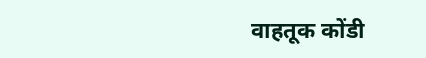वाहतूक कोंडी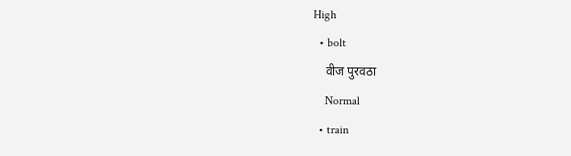High
  • bolt
    वीज पुरवठा
    Normal
  • train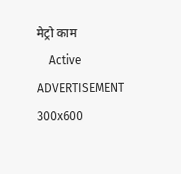मेट्रो काम
    Active
ADVERTISEMENT 300x600